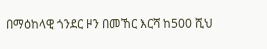በማዕከላዊ ጎንደር ዞን በመኸር እርሻ ከ500 ሺህ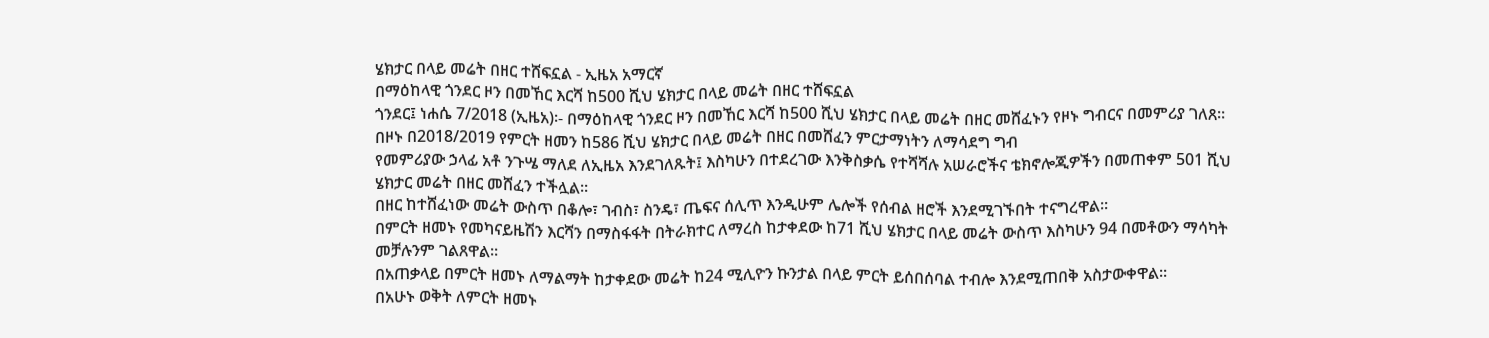ሄክታር በላይ መሬት በዘር ተሸፍኗል - ኢዜአ አማርኛ
በማዕከላዊ ጎንደር ዞን በመኸር እርሻ ከ500 ሺህ ሄክታር በላይ መሬት በዘር ተሸፍኗል
ጎንደር፤ ነሐሴ 7/2018 (ኢዜአ)፡- በማዕከላዊ ጎንደር ዞን በመኸር እርሻ ከ500 ሺህ ሄክታር በላይ መሬት በዘር መሸፈኑን የዞኑ ግብርና በመምሪያ ገለጸ።
በዞኑ በ2018/2019 የምርት ዘመን ከ586 ሺህ ሄክታር በላይ መሬት በዘር በመሸፈን ምርታማነትን ለማሳደግ ግብ
የመምሪያው ኃላፊ አቶ ንጉሤ ማለደ ለኢዜአ እንደገለጹት፤ እስካሁን በተደረገው እንቅስቃሴ የተሻሻሉ አሠራሮችና ቴክኖሎጂዎችን በመጠቀም 501 ሺህ ሄክታር መሬት በዘር መሸፈን ተችሏል።
በዘር ከተሸፈነው መሬት ውስጥ በቆሎ፣ ገብስ፣ ስንዴ፣ ጤፍና ሰሊጥ እንዲሁም ሌሎች የሰብል ዘሮች እንደሚገኙበት ተናግረዋል።
በምርት ዘመኑ የመካናይዜሽን እርሻን በማስፋፋት በትራክተር ለማረስ ከታቀደው ከ71 ሺህ ሄክታር በላይ መሬት ውስጥ እስካሁን 94 በመቶውን ማሳካት መቻሉንም ገልጸዋል።
በአጠቃላይ በምርት ዘመኑ ለማልማት ከታቀደው መሬት ከ24 ሚሊዮን ኩንታል በላይ ምርት ይሰበሰባል ተብሎ እንደሚጠበቅ አስታውቀዋል።
በአሁኑ ወቅት ለምርት ዘመኑ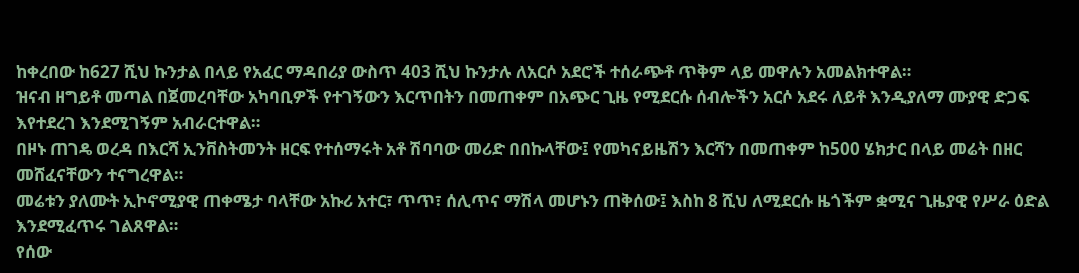ከቀረበው ከ627 ሺህ ኩንታል በላይ የአፈር ማዳበሪያ ውስጥ 403 ሺህ ኩንታሉ ለአርሶ አደሮች ተሰራጭቶ ጥቅም ላይ መዋሉን አመልክተዋል።
ዝናብ ዘግይቶ መጣል በጀመረባቸው አካባቢዎች የተገኝውን እርጥበትን በመጠቀም በአጭር ጊዜ የሚደርሱ ሰብሎችን አርሶ አደሩ ለይቶ እንዲያለማ ሙያዊ ድጋፍ እየተደረገ እንደሚገኝም አብራርተዋል።
በዞኑ ጠገዴ ወረዳ በእርሻ ኢንቨስትመንት ዘርፍ የተሰማሩት አቶ ሽባባው መሪድ በበኩላቸው፤ የመካናይዜሽን እርሻን በመጠቀም ከ500 ሄክታር በላይ መሬት በዘር መሸፈናቸውን ተናግረዋል።
መሬቱን ያለሙት ኢኮኖሚያዊ ጠቀሜታ ባላቸው አኩሪ አተር፣ ጥጥ፣ ሰሊጥና ማሽላ መሆኑን ጠቅሰው፤ እስከ 8 ሺህ ለሚደርሱ ዜጎችም ቋሚና ጊዜያዊ የሥራ ዕድል እንደሚፈጥሩ ገልጸዋል።
የሰው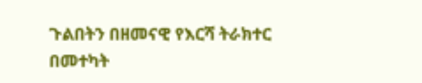ጉልበትን በዘመናዊ የእርሻ ትራክተር በመተካት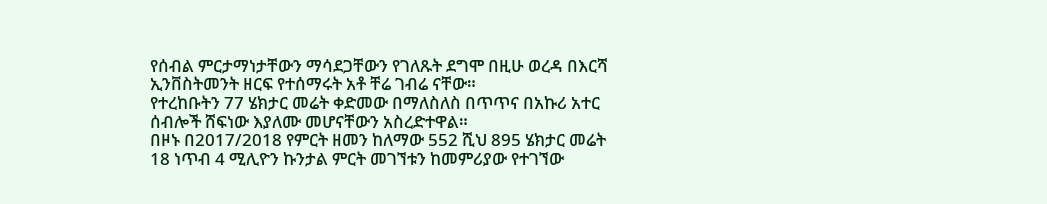የሰብል ምርታማነታቸውን ማሳደጋቸውን የገለጹት ደግሞ በዚሁ ወረዳ በእርሻ ኢንቨስትመንት ዘርፍ የተሰማሩት አቶ ቸሬ ገብሬ ናቸው።
የተረከቡትን 77 ሄክታር መሬት ቀድመው በማለስለስ በጥጥና በአኩሪ አተር ሰብሎች ሸፍነው እያለሙ መሆናቸውን አስረድተዋል።
በዞኑ በ2017/2018 የምርት ዘመን ከለማው 552 ሺህ 895 ሄክታር መሬት 18 ነጥብ 4 ሚሊዮን ኩንታል ምርት መገኘቱን ከመምሪያው የተገኘው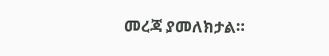መረጃ ያመለክታል።